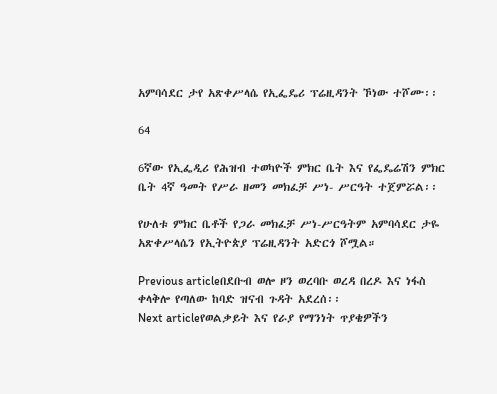አምባሳደር ታየ አጽቀሥላሴ የኢፌዴሪ ፕሬዚዳንት ኾነው ተሾሙ፡፡

64

6ኛው የኢፌዲሪ የሕዝብ ተወካዮች ምክር ቤት እና የፌዴሬሽን ምክር ቤት 4ኛ ዓመት የሥራ ዘመን መክፈቻ ሥነ- ሥርዓት ተጀምሯል፡፡

የሁለቱ ምክር ቤቶች የጋራ መክፈቻ ሥነ-ሥርዓትም አምባሳደር ታዬ አጽቀሥላሴን የኢትዮጵያ ፕሬዚዳንት አድርጎ ሾሟል።

Previous articleበደቡብ ወሎ ዞን ወረባቡ ወረዳ በረዶ እና ነፋስ ቀላቅሎ የጣለው ከባድ ዝናብ ጉዳት አደረሰ፡፡
Next articleየወልቃይት እና የራያ የማንነት ጥያቄዎችን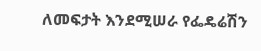ለመፍታት እንደሚሠራ የፌዴሬሽን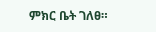ምክር ቤት ገለፀ።